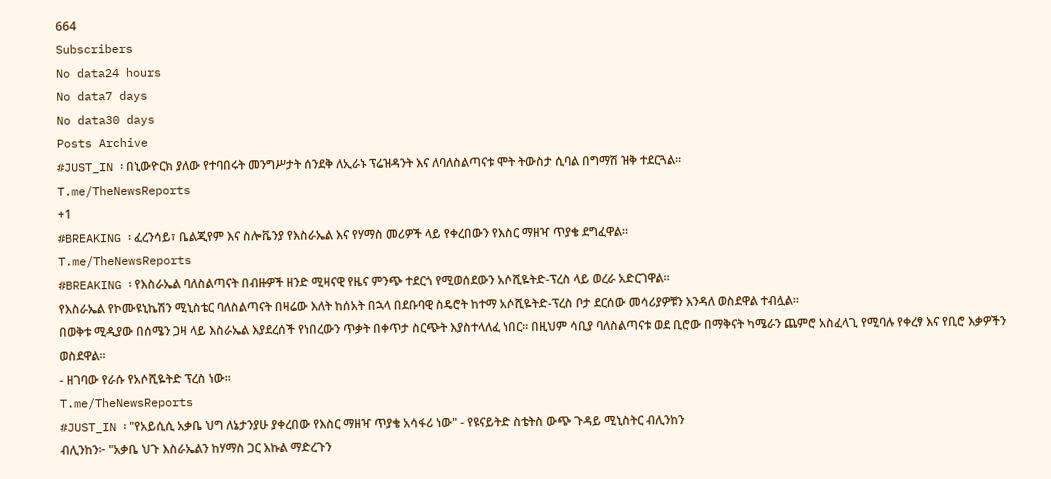664
Subscribers
No data24 hours
No data7 days
No data30 days
Posts Archive
#JUST_IN ፡ በኒውዮርክ ያለው የተባበሩት መንግሥታት ሰንደቅ ለኢራኑ ፕሬዝዳንት እና ለባለስልጣናቱ ሞት ትውስታ ሲባል በግማሽ ዝቅ ተደርጓል።
T.me/TheNewsReports
+1
#BREAKING ፡ ፈረንሳይ፣ ቤልጂየም እና ስሎቬንያ የእስራኤል እና የሃማስ መሪዎች ላይ የቀረበውን የእስር ማዘዣ ጥያቄ ደግፈዋል።
T.me/TheNewsReports
#BREAKING ፡ የእስራኤል ባለስልጣናት በብዙዎች ዘንድ ሚዛናዊ የዜና ምንጭ ተደርጎ የሚወሰደውን አሶሺዬትድ-ፕረስ ላይ ወረራ አድርገዋል።
የእስራኤል የኮሙዩኒኬሽን ሚኒስቴር ባለስልጣናት በዛሬው እለት ከሰአት በኋላ በደቡባዊ ስዴሮት ከተማ አሶሺዬትድ-ፕረስ ቦታ ደርሰው መሳሪያዎቹን እንዳለ ወስደዋል ተብሏል።
በወቅቱ ሚዲያው በሰሜን ጋዛ ላይ እስራኤል እያደረሰች የነበረውን ጥቃት በቀጥታ ስርጭት እያስተላለፈ ነበር። በዚህም ሳቢያ ባለስልጣናቱ ወደ ቢሮው በማቅናት ካሜራን ጨምሮ አስፈላጊ የሚባሉ የቀረፃ እና የቢሮ እቃዎችን ወስደዋል።
- ዘገባው የራሱ የአሶሺዬትድ ፕረስ ነው።
T.me/TheNewsReports
#JUST_IN ፡ "የአይሲሲ አቃቤ ህግ ለኔታንያሁ ያቀረበው የእስር ማዘዣ ጥያቄ አሳፋሪ ነው" - የዩናይትድ ስቴትስ ውጭ ጉዳይ ሚኒስትር ብሊንከን
ብሊንከን፦ "አቃቤ ህጉ እስራኤልን ከሃማስ ጋር እኩል ማድረጉን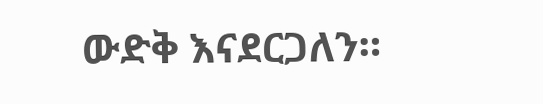ውድቅ እናደርጋለን።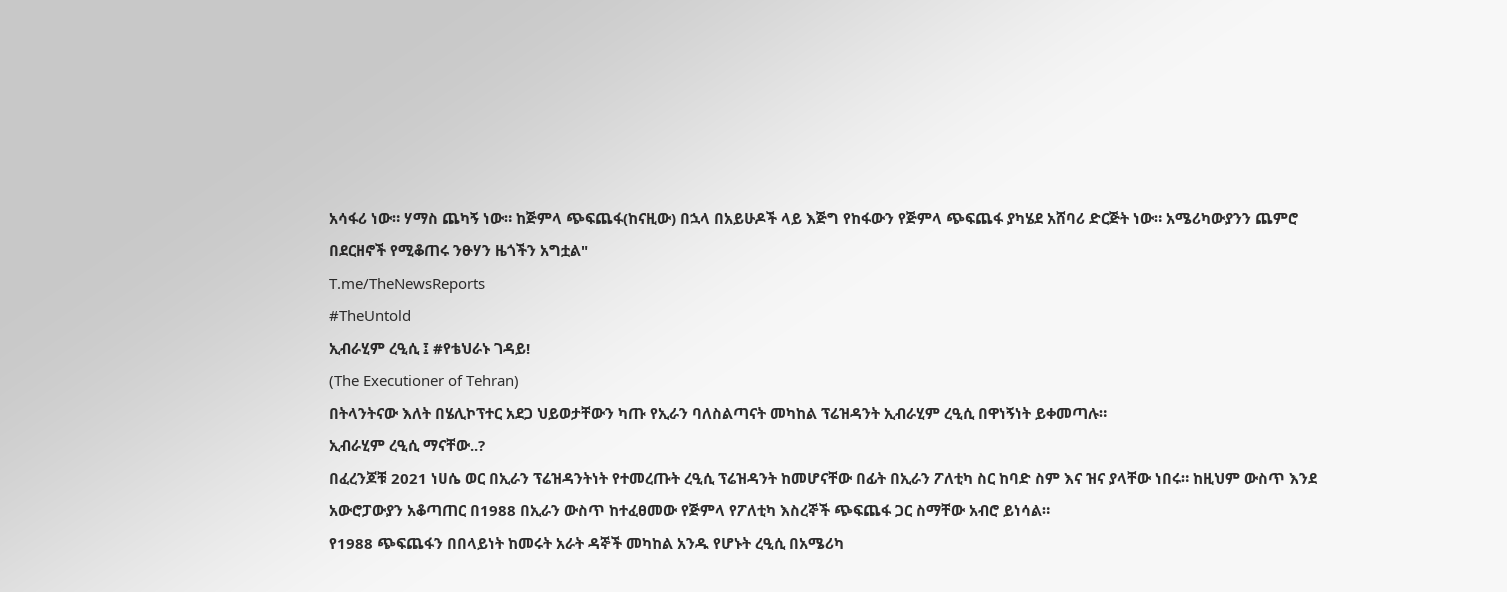አሳፋሪ ነው። ሃማስ ጨካኝ ነው። ከጅምላ ጭፍጨፋ(ከናዚው) በኋላ በአይሁዶች ላይ እጅግ የከፋውን የጅምላ ጭፍጨፋ ያካሄደ አሸባሪ ድርጅት ነው። አሜሪካውያንን ጨምሮ በደርዘኖች የሚቆጠሩ ንፁሃን ዜጎችን አግቷል"
T.me/TheNewsReports
#TheUntold
ኢብራሂም ረዒሲ ፤ #የቴህራኑ ገዳይ!
(The Executioner of Tehran)
በትላንትናው እለት በሄሊኮፕተር አደጋ ህይወታቸውን ካጡ የኢራን ባለስልጣናት መካከል ፕሬዝዳንት ኢብራሂም ረዒሲ በዋነኝነት ይቀመጣሉ።
ኢብራሂም ረዒሲ ማናቸው..?
በፈረንጆቹ 2021 ነሀሴ ወር በኢራን ፕሬዝዳንትነት የተመረጡት ረዒሲ ፕሬዝዳንት ከመሆናቸው በፊት በኢራን ፖለቲካ ስር ከባድ ስም እና ዝና ያላቸው ነበሩ። ከዚህም ውስጥ እንደ አውሮፓውያን አቆጣጠር በ1988 በኢራን ውስጥ ከተፈፀመው የጅምላ የፖለቲካ እስረኞች ጭፍጨፋ ጋር ስማቸው አብሮ ይነሳል።
የ1988 ጭፍጨፋን በበላይነት ከመሩት አራት ዳኞች መካከል አንዱ የሆኑት ረዒሲ በአሜሪካ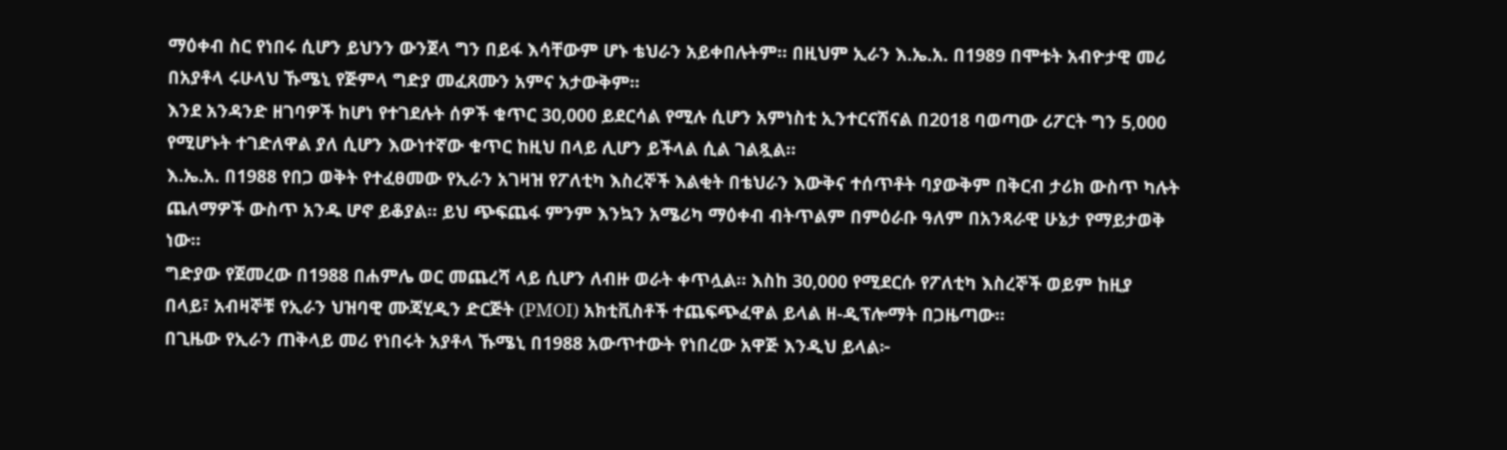ማዕቀብ ስር የነበሩ ሲሆን ይህንን ውንጀላ ግን በይፋ እሳቸውም ሆኑ ቴህራን አይቀበሉትም። በዚህም ኢራን እ.ኤ.አ. በ1989 በሞቱት አብዮታዊ መሪ በአያቶላ ሩሁላህ ኹሜኒ የጅምላ ግድያ መፈጸሙን አምና አታውቅም።
እንደ አንዳንድ ዘገባዎች ከሆነ የተገደሉት ሰዎች ቁጥር 30,000 ይደርሳል የሚሉ ሲሆን አምነስቲ ኢንተርናሽናል በ2018 ባወጣው ሪፖርት ግን 5,000 የሚሆኑት ተገድለዋል ያለ ሲሆን እውነተኛው ቁጥር ከዚህ በላይ ሊሆን ይችላል ሲል ገልጿል።
እ.ኤ.አ. በ1988 የበጋ ወቅት የተፈፀመው የኢራን አገዛዝ የፖለቲካ እስረኞች እልቂት በቴህራን እውቅና ተሰጥቶት ባያውቅም በቅርብ ታሪክ ውስጥ ካሉት ጨለማዎች ውስጥ አንዱ ሆኖ ይቆያል። ይህ ጭፍጨፋ ምንም እንኳን አሜሪካ ማዕቀብ ብትጥልም በምዕራቡ ዓለም በአንጻራዊ ሁኔታ የማይታወቅ ነው።
ግድያው የጀመረው በ1988 በሐምሌ ወር መጨረሻ ላይ ሲሆን ለብዙ ወራት ቀጥሏል። እስከ 30,000 የሚደርሱ የፖለቲካ እስረኞች ወይም ከዚያ በላይ፣ አብዛኞቹ የኢራን ህዝባዊ ሙጃሂዲን ድርጅት (PMOI) አክቲቪስቶች ተጨፍጭፈዋል ይላል ዘ-ዲፕሎማት በጋዜጣው።
በጊዜው የኢራን ጠቅላይ መሪ የነበሩት አያቶላ ኹሜኒ በ1988 አውጥተውት የነበረው አዋጅ እንዲህ ይላል፦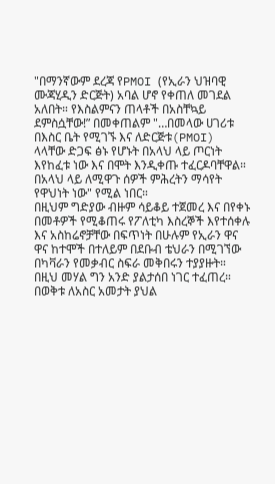"በማንኛውም ደረጃ የPMOI (የኢራን ህዝባዊ ሙጃሂዲን ድርጅት) አባል ሆኖ የቀጠለ መገደል አለበት። የእስልምናን ጠላቶች በአስቸኳይ ደምስሷቸው!” በመቀጠልም "…በመላው ሀገሪቱ በእስር ቤት የሚገኙ እና ለድርጅቱ(PMOI) ላላቸው ድጋፍ ፅኑ የሆኑት በአላህ ላይ ጦርነት እየከፈቱ ነው እና በሞት እንዲቀጡ ተፈርዶባቸዋል። በአላህ ላይ ለሚዋጉ ሰዎች ምሕረትን ማሳየት የዋህነት ነው" የሚል ነበር።
በዚህም ግድያው ብዙም ሳይቆይ ተጀመረ እና በየቀኑ በመቶዎች የሚቆጠሩ የፖለቲካ እስረኞች እየተሰቀሉ እና አስከሬኖቻቸው በፍጥነት በሁሉም የኢራን ዋና ዋና ከተሞች በተለይም በደቡብ ቴህራን በሚገኘው በካቫራን የመቃብር ስፍራ መቅበሩን ተያያዙት።
በዚህ መሃል ግን አንድ ያልታሰበ ነገር ተፈጠረ።
በወቅቱ ለአስር አመታት ያህል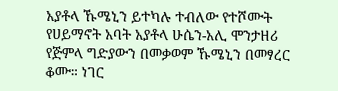አያቶላ ኹሜኒን ይተካሉ ተብለው የተሾሙት የሀይማኖት አባት አያቶላ ሁሴን-አሊ ሞንታዘሪ የጅምላ ግድያውን በመቃወም ኹሜኒን በመፃረር ቆሙ። ነገር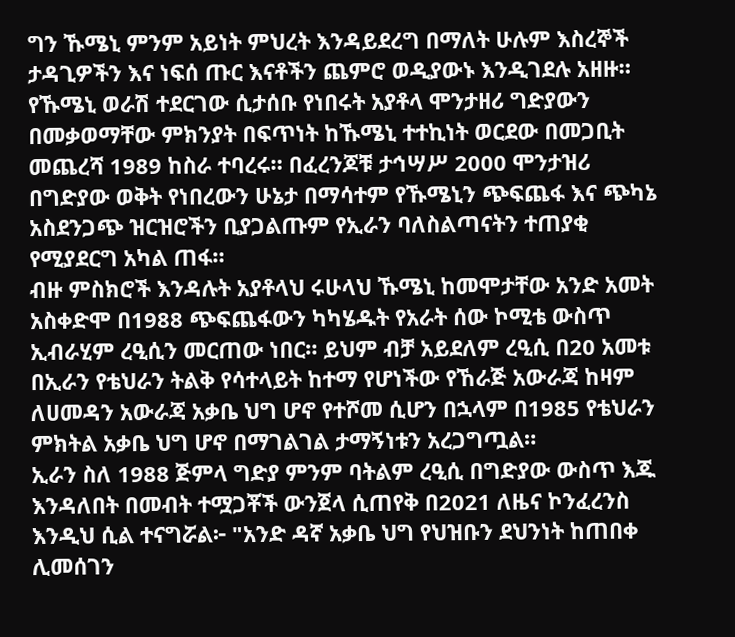ግን ኹሜኒ ምንም አይነት ምህረት እንዳይደረግ በማለት ሁሉም እስረኞች ታዳጊዎችን እና ነፍሰ ጡር እናቶችን ጨምሮ ወዲያውኑ እንዲገደሉ አዘዙ።
የኹሜኒ ወራሽ ተደርገው ሲታሰቡ የነበሩት አያቶላ ሞንታዘሪ ግድያውን በመቃወማቸው ምክንያት በፍጥነት ከኹሜኒ ተተኪነት ወርደው በመጋቢት መጨረሻ 1989 ከስራ ተባረሩ። በፈረንጆቹ ታኅሣሥ 2000 ሞንታዝሪ በግድያው ወቅት የነበረውን ሁኔታ በማሳተም የኹሜኒን ጭፍጨፋ እና ጭካኔ አስደንጋጭ ዝርዝሮችን ቢያጋልጡም የኢራን ባለስልጣናትን ተጠያቂ የሚያደርግ አካል ጠፋ።
ብዙ ምስክሮች እንዳሉት አያቶላህ ሩሁላህ ኹሜኒ ከመሞታቸው አንድ አመት አስቀድሞ በ1988 ጭፍጨፋውን ካካሄዱት የአራት ሰው ኮሚቴ ውስጥ ኢብራሂም ረዒሲን መርጠው ነበር። ይህም ብቻ አይደለም ረዒሲ በ20 አመቱ በኢራን የቴህራን ትልቅ የሳተላይት ከተማ የሆነችው የኸራጅ አውራጃ ከዛም ለሀመዳን አውራጃ አቃቤ ህግ ሆኖ የተሾመ ሲሆን በኋላም በ1985 የቴህራን ምክትል አቃቤ ህግ ሆኖ በማገልገል ታማኝነቱን አረጋግጧል።
ኢራን ስለ 1988 ጅምላ ግድያ ምንም ባትልም ረዒሲ በግድያው ውስጥ እጁ እንዳለበት በመብት ተሟጋቾች ውንጀላ ሲጠየቅ በ2021 ለዜና ኮንፈረንስ እንዲህ ሲል ተናግሯል፦ "አንድ ዳኛ አቃቤ ህግ የህዝቡን ደህንነት ከጠበቀ ሊመሰገን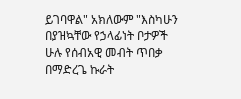ይገባዋል" አክለውም "እስካሁን በያዝኳቸው የኃላፊነት ቦታዎች ሁሉ የሰብአዊ መብት ጥበቃ በማድረጌ ኩራት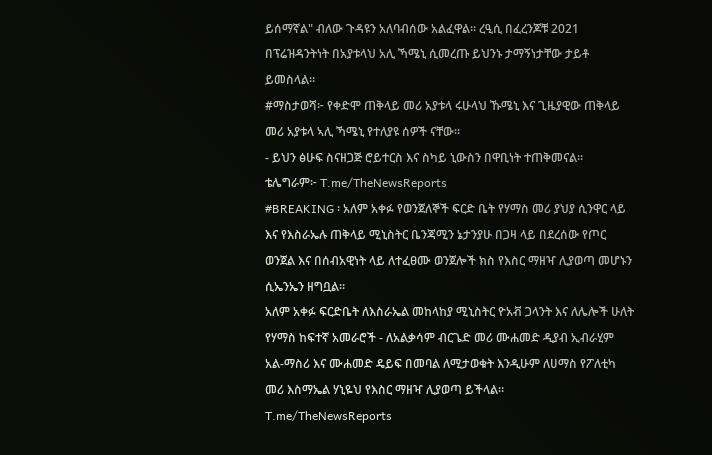ይሰማኛል" ብለው ጉዳዩን አለባብሰው አልፈዋል። ረዒሲ በፈረንጆቹ 2021 በፕሬዝዳንትነት በአያቱላህ አሊ ኻሜኒ ሲመረጡ ይህንኑ ታማኝነታቸው ታይቶ ይመስላል።
#ማስታወሻ፦ የቀድሞ ጠቅላይ መሪ አያቱላ ሩሁላህ ኹሜኒ እና ጊዜያዊው ጠቅላይ መሪ አያቱላ ኣሊ ኻሜኒ የተለያዩ ሰዎች ናቸው።
- ይህን ፅሁፍ ስናዘጋጅ ሮይተርስ እና ስካይ ኒውስን በዋቢነት ተጠቅመናል።
ቴሌግራም፦ T.me/TheNewsReports
#BREAKING ፡ አለም አቀፉ የወንጀለኞች ፍርድ ቤት የሃማስ መሪ ያህያ ሲንዋር ላይ እና የእስራኤሉ ጠቅላይ ሚኒስትር ቤንጃሚን ኔታንያሁ በጋዛ ላይ በደረሰው የጦር ወንጀል እና በሰብአዊነት ላይ ለተፈፀሙ ወንጀሎች ክስ የእስር ማዘዣ ሊያወጣ መሆኑን ሲኤንኤን ዘግቧል።
አለም አቀፉ ፍርድቤት ለእስራኤል መከላከያ ሚኒስትር ዮአቭ ጋላንት እና ለሌሎች ሁለት የሃማስ ከፍተኛ አመራሮች - ለአልቃሳም ብርጌድ መሪ ሙሐመድ ዲያብ ኢብራሂም አል-ማስሪ እና ሙሐመድ ዴይፍ በመባል ለሚታወቁት እንዲሁም ለሀማስ የፖለቲካ መሪ እስማኤል ሃኒዬህ የእስር ማዘዣ ሊያወጣ ይችላል።
T.me/TheNewsReports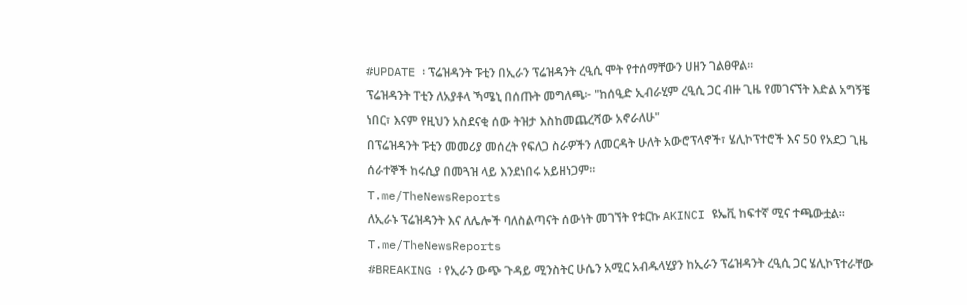#UPDATE ፡ ፕሬዝዳንት ፑቲን በኢራን ፕሬዝዳንት ረዒሲ ሞት የተሰማቸውን ሀዘን ገልፀዋል።
ፕሬዝዳንት ፐቲን ለአያቶላ ኻሜኒ በሰጡት መግለጫ፦ "ከሰዒድ ኢብራሂም ረዒሲ ጋር ብዙ ጊዜ የመገናኘት እድል አግኝቼ ነበር፣ እናም የዚህን አስደናቂ ሰው ትዝታ እስከመጨረሻው አኖራለሁ"
በፕሬዝዳንት ፑቲን መመሪያ መሰረት የፍለጋ ስራዎችን ለመርዳት ሁለት አውሮፕላኖች፣ ሄሊኮፕተሮች እና 50 የአደጋ ጊዜ ሰራተኞች ከሩሲያ በመጓዝ ላይ እንደነበሩ አይዘነጋም።
T.me/TheNewsReports
ለኢራኑ ፕሬዝዳንት እና ለሌሎች ባለስልጣናት ሰውነት መገኘት የቱርኩ AKINCI ዩኤቪ ከፍተኛ ሚና ተጫውቷል።
T.me/TheNewsReports
#BREAKING ፡ የኢራን ውጭ ጉዳይ ሚንስትር ሁሴን አሚር አብዱላሂያን ከኢራን ፕሬዝዳንት ረዒሲ ጋር ሄሊኮፕተራቸው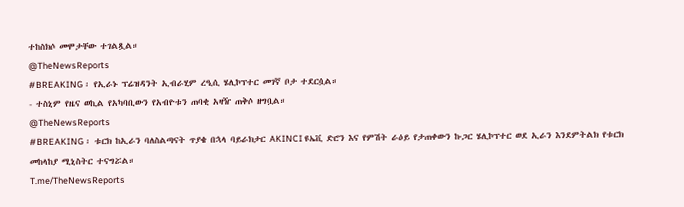ተከስክሶ መሞታቸው ተገልጿል።
@TheNewsReports
#BREAKING ፡ የኢራኑ ፕሬዝዳንት ኢብራሂም ረዒሲ ሄሊኮፕተር መገኛ ቦታ ተደርሷል።
- ተስኒም የዜና ወኪል የአካባቢውን የአብዮቱን ጠባቂ አዛዥ ጠቅሶ ዘግቧል።
@TheNewsReports
#BREAKING ፡ ቱርክ ከኢራን ባለስልጣናት ጥያቄ በኋላ ባይራክታር AKINCI ዩኤቪ ድሮን እና የምሽት ራዕይ የታጠቀውን ኩጋር ሄሊኮፕተር ወደ ኢራን እንደምትልክ የቱርክ መከላከያ ሚኒስትር ተናግሯል።
T.me/TheNewsReports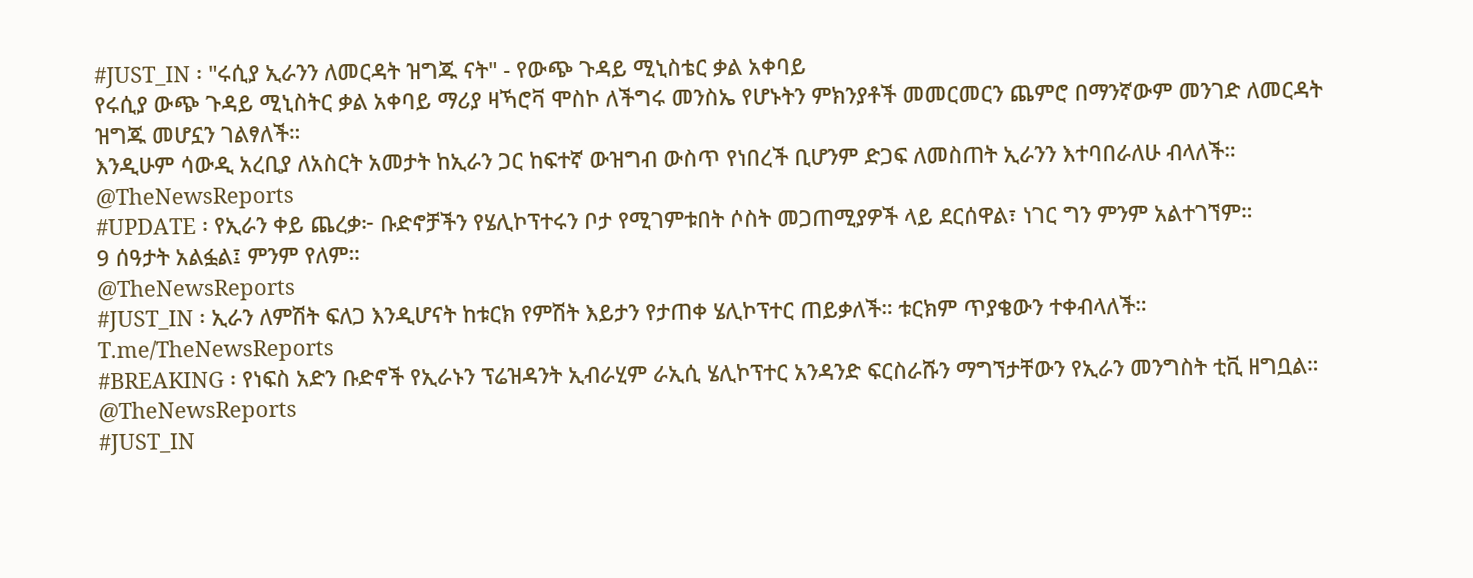#JUST_IN ፡ "ሩሲያ ኢራንን ለመርዳት ዝግጁ ናት" - የውጭ ጉዳይ ሚኒስቴር ቃል አቀባይ
የሩሲያ ውጭ ጉዳይ ሚኒስትር ቃል አቀባይ ማሪያ ዛኻሮቫ ሞስኮ ለችግሩ መንስኤ የሆኑትን ምክንያቶች መመርመርን ጨምሮ በማንኛውም መንገድ ለመርዳት ዝግጁ መሆኗን ገልፃለች።
እንዲሁም ሳውዲ አረቢያ ለአስርት አመታት ከኢራን ጋር ከፍተኛ ውዝግብ ውስጥ የነበረች ቢሆንም ድጋፍ ለመስጠት ኢራንን እተባበራለሁ ብላለች።
@TheNewsReports
#UPDATE ፡ የኢራን ቀይ ጨረቃ፦ ቡድኖቻችን የሄሊኮፕተሩን ቦታ የሚገምቱበት ሶስት መጋጠሚያዎች ላይ ደርሰዋል፣ ነገር ግን ምንም አልተገኘም።
9 ሰዓታት አልፏል፤ ምንም የለም።
@TheNewsReports
#JUST_IN ፡ ኢራን ለምሽት ፍለጋ እንዲሆናት ከቱርክ የምሽት እይታን የታጠቀ ሄሊኮፕተር ጠይቃለች። ቱርክም ጥያቄውን ተቀብላለች።
T.me/TheNewsReports
#BREAKING ፡ የነፍስ አድን ቡድኖች የኢራኑን ፕሬዝዳንት ኢብራሂም ራኢሲ ሄሊኮፕተር አንዳንድ ፍርስራሹን ማግኘታቸውን የኢራን መንግስት ቲቪ ዘግቧል።
@TheNewsReports
#JUST_IN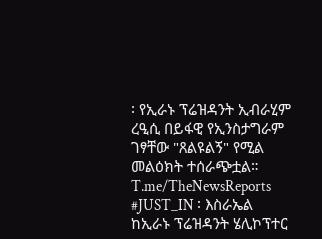፡ የኢራኑ ፕሬዝዳንት ኢብራሂም ረዒሲ በይፋዊ የኢንስታግራም ገፃቸው "ጸልዩልኝ" የሚል መልዕክት ተሰራጭቷል።
T.me/TheNewsReports
#JUST_IN ፡ እስራኤል ከኢራኑ ፕሬዝዳንት ሄሊኮፕተር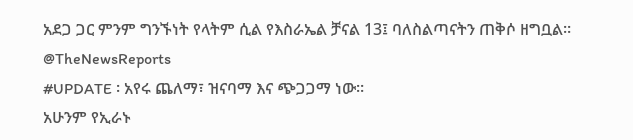አደጋ ጋር ምንም ግንኙነት የላትም ሲል የእስራኤል ቻናል 13፤ ባለስልጣናትን ጠቅሶ ዘግቧል።
@TheNewsReports
#UPDATE ፡ አየሩ ጨለማ፣ ዝናባማ እና ጭጋጋማ ነው።
አሁንም የኢራኑ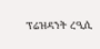ፕሬዝዳንት ረዒሲ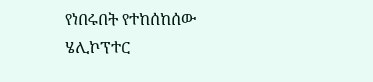የነበሩበት የተከሰከሰው ሄሊኮፕተር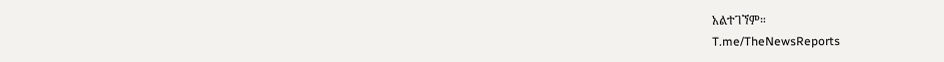አልተገኘም።
T.me/TheNewsReports